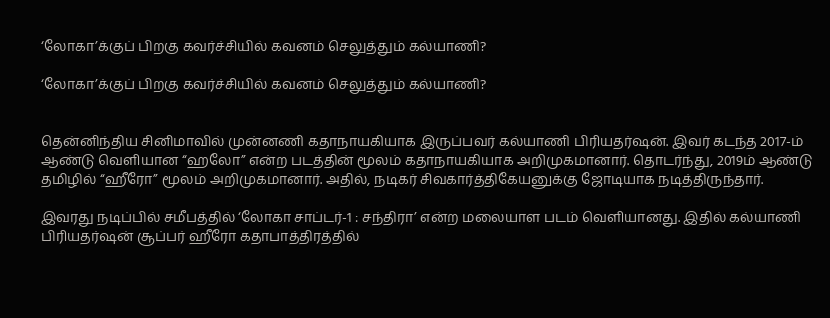‘லோகா’க்குப் பிறகு கவர்ச்சியில் கவனம் செலுத்தும் கல்யாணி?

‘லோகா’க்குப் பிறகு கவர்ச்சியில் கவனம் செலுத்தும் கல்யாணி?


தென்னிந்திய சினிமாவில் முன்னணி கதாநாயகியாக இருப்பவர் கல்யாணி பிரியதர்ஷன். இவர் கடந்த 2017-ம் ஆண்டு வெளியான “ஹலோ” என்ற படத்தின் மூலம் கதாநாயகியாக அறிமுகமானார். தொடர்ந்து, 2019ம் ஆண்டு தமிழில் “ஹீரோ” மூலம் அறிமுகமானார். அதில், நடிகர் சிவகார்த்திகேயனுக்கு ஜோடியாக நடித்திருந்தார்.

இவரது நடிப்பில் சமீபத்தில் ‘லோகா சாப்டர்-1 : சந்திரா’ என்ற மலையாள படம் வெளியானது. இதில் கல்யாணி பிரியதர்ஷன் சூப்பர் ஹீரோ கதாபாத்திரத்தில்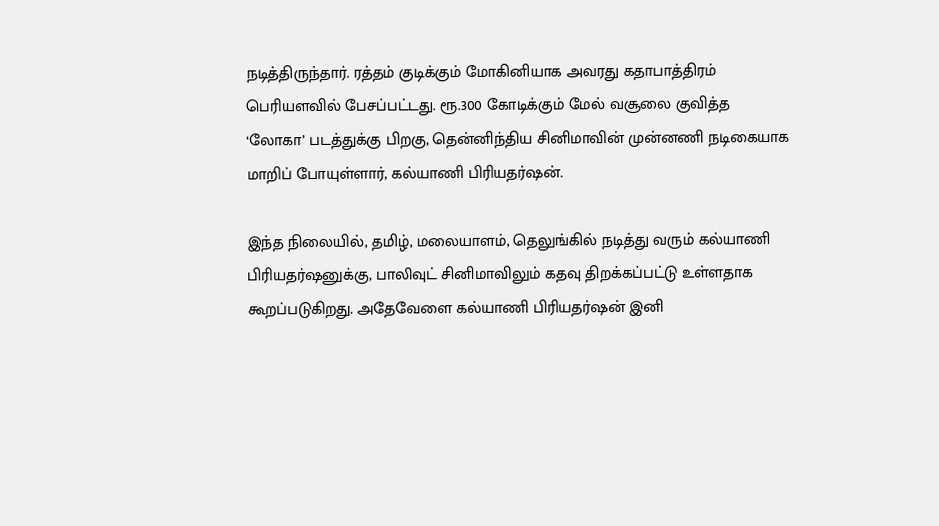நடித்திருந்தார். ரத்தம் குடிக்கும் மோகினியாக அவரது கதாபாத்திரம் பெரியளவில் பேசப்பட்டது. ரூ.300 கோடிக்கும் மேல் வசூலை குவித்த ‘லோகா’ படத்துக்கு பிறகு, தென்னிந்திய சினிமாவின் முன்னணி நடிகையாக மாறிப் போயுள்ளார், கல்யாணி பிரியதர்ஷன்.

இந்த நிலையில், தமிழ், மலையாளம், தெலுங்கில் நடித்து வரும் கல்யாணி பிரியதர்ஷனுக்கு, பாலிவுட் சினிமாவிலும் கதவு திறக்கப்பட்டு உள்ளதாக கூறப்படுகிறது. அதேவேளை கல்யாணி பிரியதர்ஷன் இனி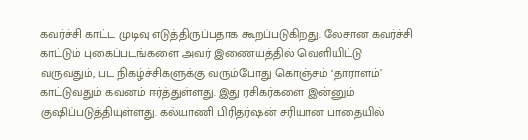கவர்ச்சி காட்ட முடிவு எடுத்திருப்பதாக கூறப்படுகிறது. லேசான கவர்ச்சி காட்டும் புகைப்படங்களை அவர் இணையத்தில் வெளியிட்டு வருவதும், பட நிகழ்ச்சிகளுக்கு வரும்போது கொஞ்சம் ‘தாராளம்’ காட்டுவதும் கவனம் ஈர்த்துள்ளது. இது ரசிகர்களை இன்னும் குஷிப்படுத்தியுள்ளது. கல்யாணி பிரிதர்ஷன் சரியான பாதையில்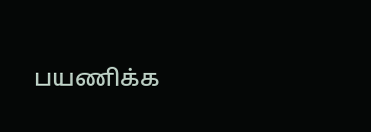பயணிக்க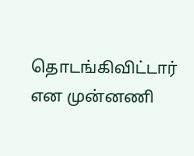தொடங்கிவிட்டார் என முன்னணி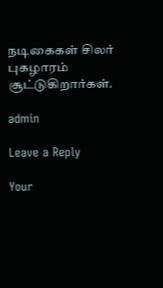நடிகைகள் சிலர் புகழாரம் சூட்டுகிறார்கள்.

admin

Leave a Reply

Your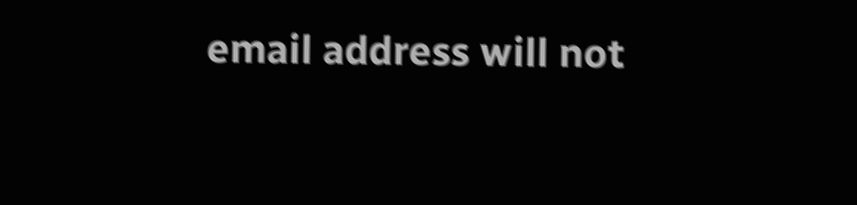email address will not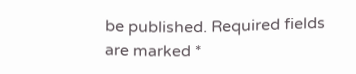be published. Required fields are marked *